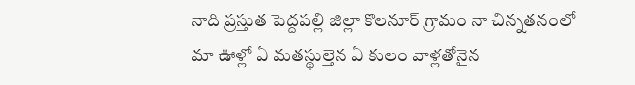నాది ప్రస్తుత పెద్దపల్లి జిల్లా కొలనూర్ గ్రామం నా చిన్నతనంలో మా ఊళ్లో ఏ మతస్థుల్తెన ఏ కులం వాళ్లతోనైన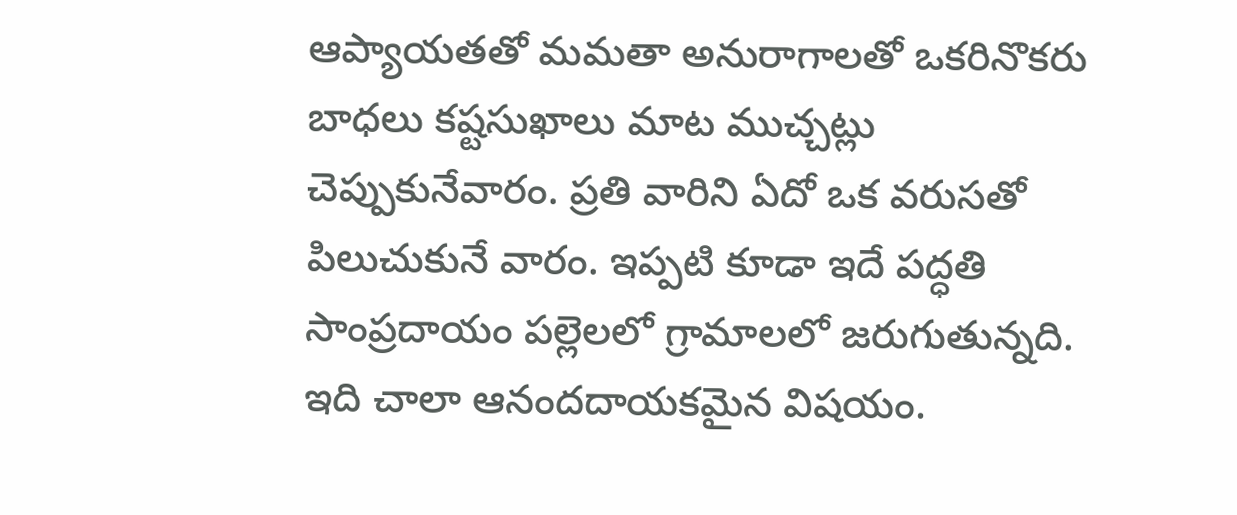ఆప్యాయతతో మమతా అనురాగాలతో ఒకరినొకరు బాధలు కష్టసుఖాలు మాట ముచ్చట్లు చెప్పుకునేవారం. ప్రతి వారిని ఏదో ఒక వరుసతో పిలుచుకునే వారం. ఇప్పటి కూడా ఇదే పద్ధతి సాంప్రదాయం పల్లెలలో గ్రామాలలో జరుగుతున్నది. ఇది చాలా ఆనందదాయకమైన విషయం.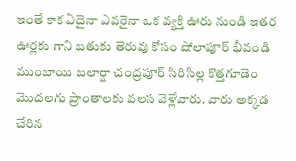ఇంతే కాక ఏదైనా ఎవరైనా ఒక వ్యక్తి ఊరు నుండి ఇతర ఊర్లకు గాని బతుకు తెరువు కోసం షోలాపూర్ భీవండి ముంబాయి బలార్షా చంద్రపూర్ సిరిసిల్ల కొత్తగూడెం మొదలగు ప్రాంతాలకు వలస వెళ్లేవారు. వారు అక్కడ చేరిన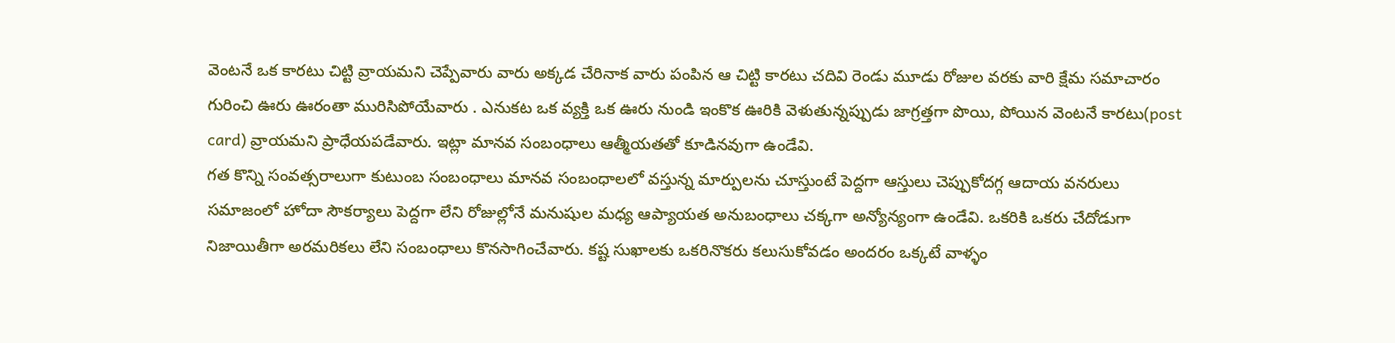వెంటనే ఒక కారటు చిట్టి వ్రాయమని చెప్పేవారు వారు అక్కడ చేరినాక వారు పంపిన ఆ చిట్టి కారటు చదివి రెండు మూడు రోజుల వరకు వారి క్షేమ సమాచారం గురించి ఊరు ఊరంతా మురిసిపోయేవారు . ఎనుకట ఒక వ్యక్తి ఒక ఊరు నుండి ఇంకొక ఊరికి వెళుతున్నప్పుడు జాగ్రత్తగా పొయి, పోయిన వెంటనే కారటు(post card) వ్రాయమని ప్రాధేయపడేవారు. ఇట్లా మానవ సంబంధాలు ఆత్మీయతతో కూడినవుగా ఉండేవి.
గత కొన్ని సంవత్సరాలుగా కుటుంబ సంబంధాలు మానవ సంబంధాలలో వస్తున్న మార్పులను చూస్తుంటే పెద్దగా ఆస్తులు చెప్పుకోదగ్గ ఆదాయ వనరులు సమాజంలో హోదా సౌకర్యాలు పెద్దగా లేని రోజుల్లోనే మనుషుల మధ్య ఆప్యాయత అనుబంధాలు చక్కగా అన్యోన్యంగా ఉండేవి. ఒకరికి ఒకరు చేదోడుగా నిజాయితీగా అరమరికలు లేని సంబంధాలు కొనసాగించేవారు. కష్ట సుఖాలకు ఒకరినొకరు కలుసుకోవడం అందరం ఒక్కటే వాళ్ళం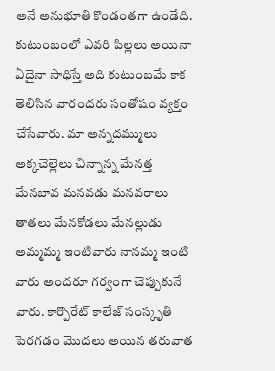అనే అనుభూతి కొండంతగా ఉండేది. కుటుంబంలో ఎవరి పిల్లలు అయినా ఏదైనా సాధిస్తే అది కుటుంబమే కాక తెలిసిన వారందరు సంతోషం వ్యక్తం చేసేవారు. మా అన్నదమ్ములు అక్కచెల్లెలు చిన్నాన్న మేనత్త మేనబావ మనవడు మనవరాలు తాతలు మేనకోడలు మేనల్లుడు అమ్మమ్మ ఇంటివారు నానమ్మ ఇంటి వారు అందరూ గర్వంగా చెప్పుకునే వారు. కార్పొరేట్ కాలేజ్ సంస్కృతి పెరగడం మొదలు అయిన తరువాత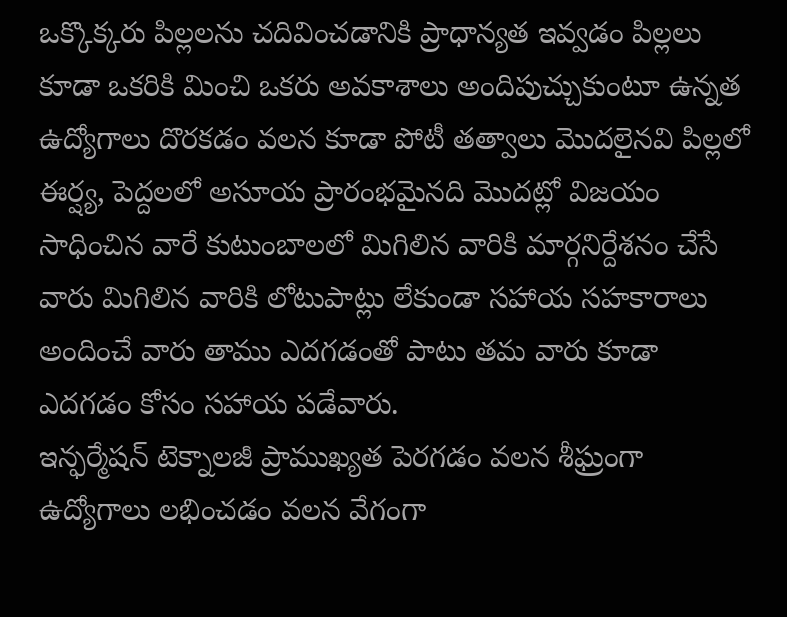ఒక్కొక్కరు పిల్లలను చదివించడానికి ప్రాధాన్యత ఇవ్వడం పిల్లలు కూడా ఒకరికి మించి ఒకరు అవకాశాలు అందిపుచ్చుకుంటూ ఉన్నత ఉద్యోగాలు దొరకడం వలన కూడా పోటీ తత్వాలు మొదలైనవి పిల్లలో ఈర్ష్య, పెద్దలలో అసూయ ప్రారంభమైనది మొదట్లో విజయం సాధించిన వారే కుటుంబాలలో మిగిలిన వారికి మార్గనిర్దేశనం చేసే వారు మిగిలిన వారికి లోటుపాట్లు లేకుండా సహాయ సహకారాలు అందించే వారు తాము ఎదగడంతో పాటు తమ వారు కూడా ఎదగడం కోసం సహాయ పడేవారు.
ఇన్ఫర్మేషన్ టెక్నాలజీ ప్రాముఖ్యత పెరగడం వలన శీఘ్రంగా ఉద్యోగాలు లభించడం వలన వేగంగా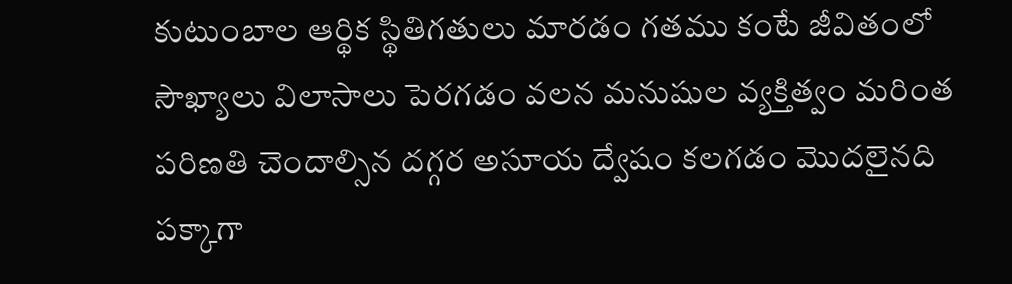కుటుంబాల ఆర్థిక స్థితిగతులు మారడం గతము కంటే జీవితంలో సౌఖ్యాలు విలాసాలు పెరగడం వలన మనుషుల వ్యక్తిత్వం మరింత పరిణతి చెందాల్సిన దగ్గర అసూయ ద్వేషం కలగడం మొదలైనది పక్కాగా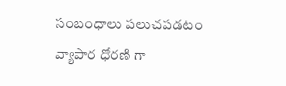సంబంధాలు పలుచపడటం వ్యాపార ధోరణి గా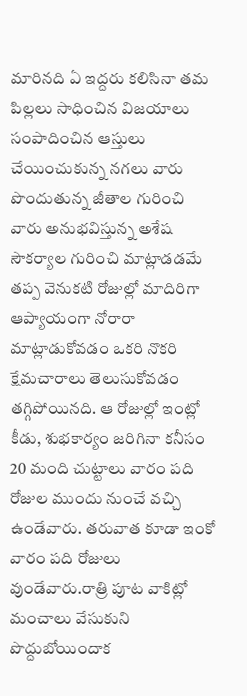మారినది ఏ ఇద్దరు కలిసినా తమ పిల్లలు సాధించిన విజయాలు సంపాదించిన ఆస్తులు చేయించుకున్న నగలు వారు పొందుతున్న జీతాల గురించి వారు అనుభవిస్తున్న అశేష సౌకర్యాల గురించి మాట్లాడడమే తప్ప వెనుకటి రోజుల్లో మాదిరిగా ఆప్యాయంగా నోరారా మాట్లాడుకోవడం ఒకరి నొకరి క్షేమచారాలు తెలుసుకోవడం తగ్గిపోయినది. ఆ రోజుల్లో ఇంట్లో కీడు, శుభకార్యం జరిగినా కనీసం 20 మంది చుట్టాలు వారం పది రోజుల ముందు నుంచే వచ్చి ఉండేవారు. తరువాత కూడా ఇంకో వారం పది రోజులు వుండేవారు.రాత్రి పూట వాకిట్లో మంచాలు వేసుకుని పొద్దుబోయిందాక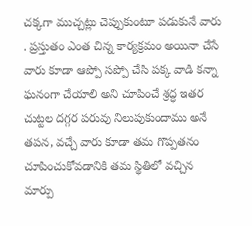చక్కగా ముచ్చట్లు చెప్పుకుంటూ పడుకునే వారు . ప్రస్తుతం ఎంత చిన్న కార్యక్రమం అయినా చేసే వారు కూడా ఆప్పో సప్పో చేసి పక్క వాడి కన్నా ఘనంగా చేయాలి అని చూపించే శ్రద్ధ ఇతర చుట్టల దగ్గర పరువు నిలుపుకుందాము అనే తపన, వచ్చే వారు కూడా తమ గొప్పతనం చూపించుకోవడానికి తమ స్థితిలో వచ్చిన మార్పు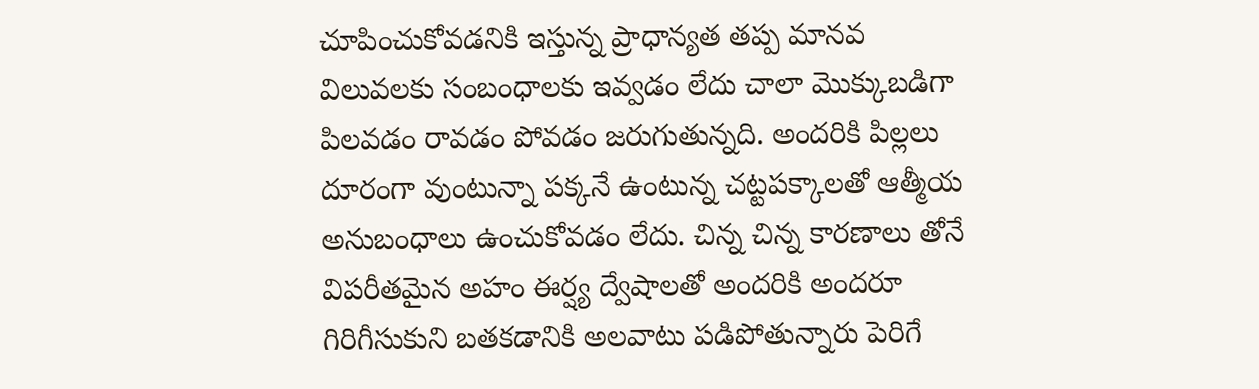చూపించుకోవడనికి ఇస్తున్న ప్రాధాన్యత తప్ప మానవ విలువలకు సంబంధాలకు ఇవ్వడం లేదు చాలా మొక్కుబడిగా పిలవడం రావడం పోవడం జరుగుతున్నది. అందరికి పిల్లలు దూరంగా వుంటున్నా పక్కనే ఉంటున్న చట్టపక్కాలతో ఆత్మీయ అనుబంధాలు ఉంచుకోవడం లేదు. చిన్న చిన్న కారణాలు తోనే విపరీతమైన అహం ఈర్ష్య ద్వేషాలతో అందరికి అందరూ గిరిగీసుకుని బతకడానికి అలవాటు పడిపోతున్నారు పెరిగే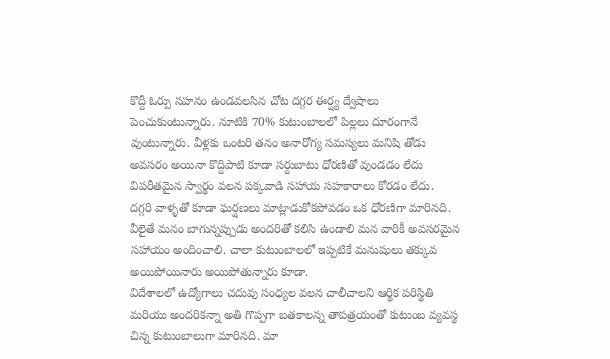కొద్దీ ఓర్పు సహనం ఉండవలసిన చోట దగ్గర ఈర్ష్య ద్వేషాలు పెంచుకుంటున్నారు. నూటికి 70% కుటుంబాలలో పిల్లలు దూరంగానే వుంటున్నారు. వీళ్లకు ఒంటరి తనం అనారోగ్య సమస్యలు మనిషి తోడు అవసరం అయినా కొద్దిపాటి కూడా సర్దుబాటు ధోరణితో వుండడం లేదు విపరీతమైన స్వార్థం వలన పక్కవాడి సహాయ సహకారాలు కోరడం లేదు.
దగ్గరి వాళ్ళతో కూడా ఘర్షణలు మాట్లాడుకోకపోవడం ఒక ధోరణిగా మారినది. వీలైతే మనం బాగున్నప్పుడు అందరితో కలిసి ఉండాలి మన వారికీ అవసరమైన సహాయం అందించాలి. చాలా కుటుంబాలలో ఇప్పటికే మనుషులు తక్కువ అయిపోయినారు అయిపోతున్నారు కూడా.
విదేశాలలో ఉద్యోగాలు చదువు సంధ్యల వలన చాలీచాలని ఆర్థిక పరిస్థితి మరియు అందరికన్నా అతి గొప్పగా బతకాలన్న తాపత్రయంతో కుటుంబ వ్యవస్థ చిన్న కుటుంబాలుగా మారినది. మా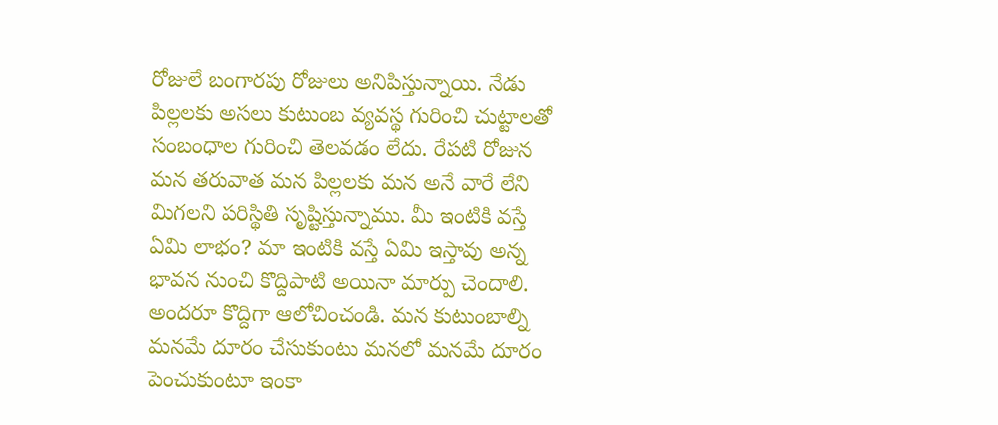రోజులే బంగారపు రోజులు అనిపిస్తున్నాయి. నేడు పిల్లలకు అసలు కుటుంబ వ్యవస్థ గురించి చుట్టాలతో సంబంధాల గురించి తెలవడం లేదు. రేపటి రోజున మన తరువాత మన పిల్లలకు మన అనే వారే లేని మిగలని పరిస్థితి సృష్టిస్తున్నాము. మీ ఇంటికి వస్తే ఏమి లాభం? మా ఇంటికి వస్తే ఏమి ఇస్తావు అన్న భావన నుంచి కొద్దిపాటి అయినా మార్పు చెందాలి. అందరూ కొద్దిగా ఆలోచించండి. మన కుటుంబాల్ని మనమే దూరం చేసుకుంటు మనలో మనమే దూరం పెంచుకుంటూ ఇంకా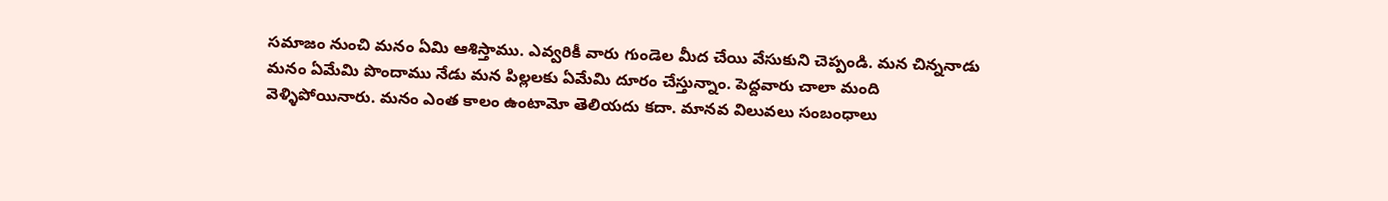సమాజం నుంచి మనం ఏమి ఆశిస్తాము. ఎవ్వరికీ వారు గుండెల మీద చేయి వేసుకుని చెప్పండి. మన చిన్ననాడు మనం ఏమేమి పొందాము నేడు మన పిల్లలకు ఏమేమి దూరం చేస్తున్నాం. పెద్దవారు చాలా మంది వెళ్ళిపోయినారు. మనం ఎంత కాలం ఉంటామో తెలియదు కదా. మానవ విలువలు సంబంధాలు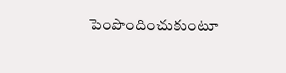పెంపొందించుకుంటూ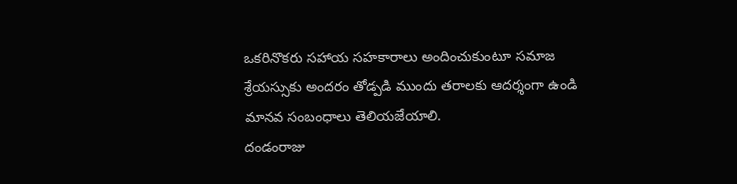ఒకరినొకరు సహాయ సహకారాలు అందించుకుంటూ సమాజ శ్రేయస్సుకు అందరం తోడ్పడి ముందు తరాలకు ఆదర్శంగా ఉండి మానవ సంబంధాలు తెలియజేయాలి.
దండంరాజు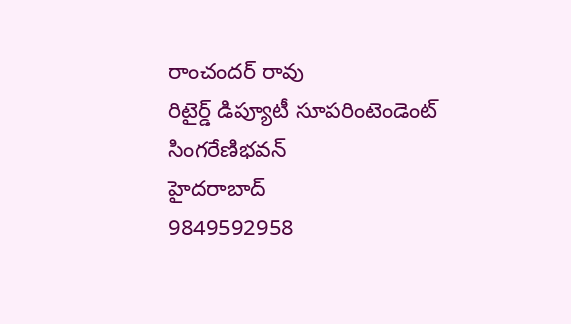రాంచందర్ రావు
రిటైర్డ్ డిప్యూటీ సూపరింటెండెంట్ సింగరేణిభవన్
హైదరాబాద్
9849592958